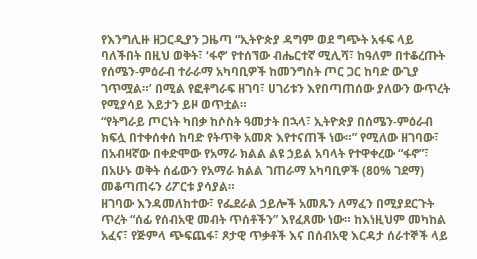የእንግሊዙ ዘጋርዲያን ጋዜጣ “ኢትዮጵያ ዳግም ወደ ግጭት አፋፍ ላይ ባለችበት በዚህ ወቅት፣ ‘ፋኖ’ የተሰኘው ብሔርተኛ ሚሊሻ፣ ከዓለም በተቆረጡት የሰሜን-ምዕራብ ተራራማ አካባቢዎች ከመንግስት ጦር ጋር ከባድ ውጊያ ገጥሟል።’ በሚል የፎቶግራፍ ዘገባ፣ ሀገሪቱን እየበጣጠሰው ያለውን ውጥረት የሚያሳይ እይታን ይዞ ወጥቷል።
“የትግራይ ጦርነት ካበቃ ከሶስት ዓመታት በኋላ፣ ኢትዮጵያ በሰሜን-ምዕራብ ክፍሏ በተቀሰቀሰ ከባድ የትጥቅ አመጽ እየተናጠች ነው።” የሚለው ዘገባው፣ በአብዛኛው በቀድሞው የአማራ ክልል ልዩ ኃይል አባላት የተዋቀረው “ፋኖ”፣ በአሁኑ ወቅት ሰፊውን የአማራ ክልል ገጠራማ አካባቢዎች (80% ገደማ) መቆጣጠሩን ሪፖርቱ ያሳያል።
ዘገባው እንዳመለከተው፣ የፌደራል ኃይሎች አመጹን ለማፈን በሚያደርጉት ጥረት “ሰፊ የሰብአዊ መብት ጥሰቶችን” እየፈጸሙ ነው። ከእነዚህም መካከል አፈና፣ የጅምላ ጭፍጨፋ፣ ጾታዊ ጥቃቶች እና በሰብአዊ እርዳታ ሰራተኞች ላይ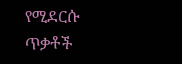የሚደርሱ ጥቃቶች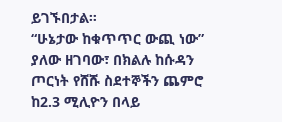ይገኙበታል።
“ሁኔታው ከቁጥጥር ውጪ ነው” ያለው ዘገባው፣ በክልሉ ከሱዳን ጦርነት የሸሹ ስደተኞችን ጨምሮ ከ2.3 ሚሊዮን በላይ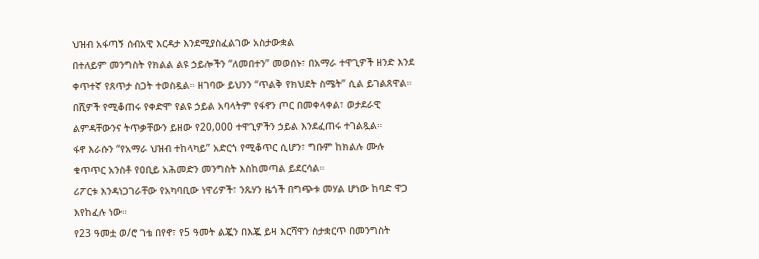ህዝብ አፋጣኝ ሰብአዊ እርዳታ እንደሚያስፈልገው አስታውቋል
በተለይም መንግስት የክልል ልዩ ኃይሎችን “ለመበተን” መወሰኑ፣ በአማራ ተዋጊዎች ዘንድ እንደ ቀጥተኛ የጸጥታ ስጋት ተወስዷል። ዘገባው ይህንን “ጥልቅ የክህደት ስሜት” ሲል ይገልጸዋል። በሺዎች የሚቆጠሩ የቀድሞ የልዩ ኃይል አባላትም የፋኖን ጦር በመቀላቀል፣ ወታደራዊ ልምዳቸውንና ትጥቃቸውን ይዘው የ20,000 ተዋጊዎችን ኃይል እንደፈጠሩ ተገልጿል።
ፋኖ እራሱን “የአማራ ህዝብ ተከላካይ” አድርጎ የሚቆጥር ሲሆን፣ ግቡም ከክልሉ ሙሉ ቁጥጥር አንስቶ የዐቢይ አሕመድን መንግስት እስከመጣል ይደርሳል።
ሪፖርቱ እንዳነጋገራቸው የአካባቢው ነዋሪዎች፣ ንጹሃን ዜጎች በግጭቱ መሃል ሆነው ከባድ ዋጋ እየከፈሉ ነው።
የ23 ዓመቷ ወ/ሮ ገቴ በየኖ፣ የ5 ዓመት ልጇን በእጇ ይዛ እርሻዋን ስታቋርጥ በመንግስት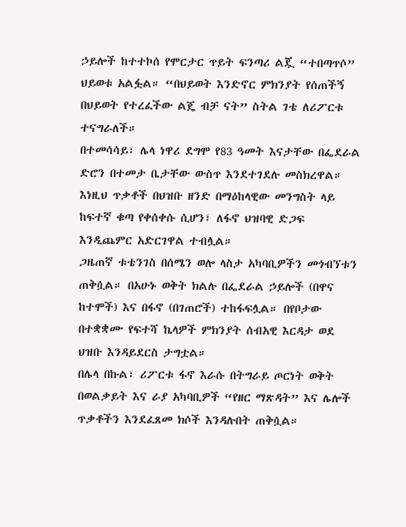ኃይሎች ከተተኮሰ የሞርታር ጥይት ፍንጣሪ ልጇ “ተበጣጥሶ” ህይወቱ አልፏል። “በህይወት እንድኖር ምክንያት የሰጠችኝ በህይወት የተረፈችው ልጄ ብቻ ናት” ስትል ገቴ ለሪፖርቱ ተናግራለች።
በተመሳሳይ፣ ሌላ ነዋሪ ደግሞ የ83 ዓመት እናታቸው በፌደራል ድሮን በተመታ ቤታቸው ውስጥ እንደተገደሉ መስክረዋል።
እነዚህ ጥቃቶች በህዝቡ ዘንድ በማዕከላዊው መንግስት ላይ ከፍተኛ ቁጣ የቀሰቀሱ ሲሆን፣ ለፋኖ ህዝባዊ ድጋፍ እንዲጨምር አድርገዋል ተብሏል።
ጋዜጠኛ ቱቴንገስ በሰሜን ወሎ ላስታ አካባቢዎችን መጎብኘቱን ጠቅሷል። በአሁኑ ወቅት ክልሉ በፌደራል ኃይሎች (በዋና ከተሞች) እና በፋኖ (በገጠሮች) ተከፋፍሏል። በየቦታው በተቋቋሙ የፍተሻ ኬላዎች ምክንያት ሰብአዊ እርዳታ ወደ ህዝቡ እንዳይደርስ ታግቷል።
በሌላ በኩል፣ ሪፖርቱ ፋኖ እራሱ በትግራይ ጦርነት ወቅት በወልቃይት እና ራያ አካባቢዎች “የዘር ማጽዳት” እና ሌሎች ጥቃቶችን እንደፈጸመ ክሶች እንዳሉበት ጠቅሷል።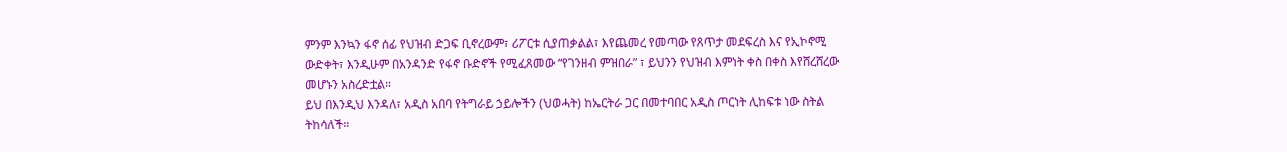ምንም እንኳን ፋኖ ሰፊ የህዝብ ድጋፍ ቢኖረውም፣ ሪፖርቱ ሲያጠቃልል፣ እየጨመረ የመጣው የጸጥታ መደፍረስ እና የኢኮኖሚ ውድቀት፣ እንዲሁም በአንዳንድ የፋኖ ቡድኖች የሚፈጸመው “የገንዘብ ምዝበራ” ፣ ይህንን የህዝብ እምነት ቀስ በቀስ እየሸረሸረው መሆኑን አስረድቷል።
ይህ በእንዲህ እንዳለ፣ አዲስ አበባ የትግራይ ኃይሎችን (ህወሓት) ከኤርትራ ጋር በመተባበር አዲስ ጦርነት ሊከፍቱ ነው ስትል ትከሳለች።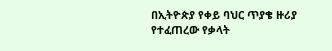በኢትዮጵያ የቀይ ባህር ጥያቄ ዙሪያ የተፈጠረው የቃላት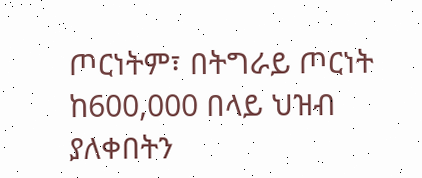ጦርነትም፣ በትግራይ ጦርነት ከ600,000 በላይ ህዝብ ያለቀበትን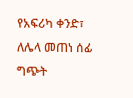የአፍሪካ ቀንድ፣ ለሌላ መጠነ ሰፊ ግጭት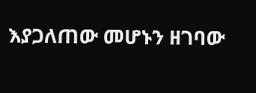እያጋለጠው መሆኑን ዘገባው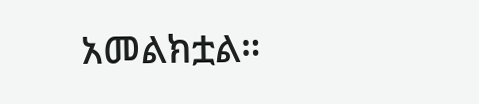አመልክቷል።